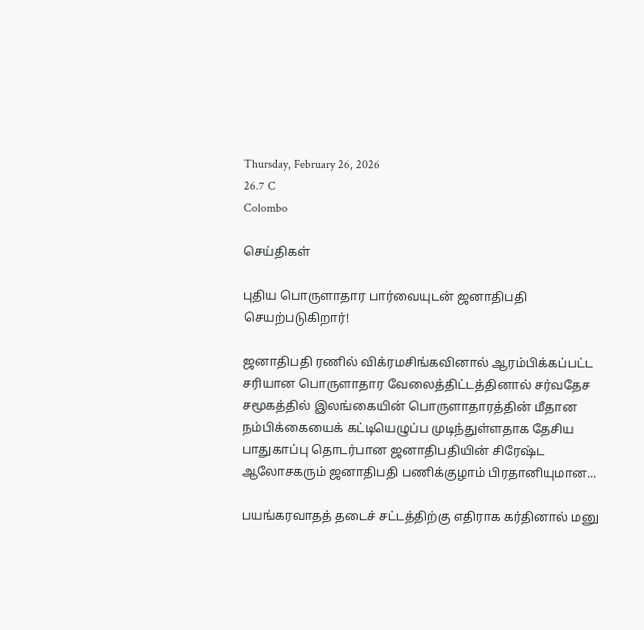Thursday, February 26, 2026
26.7 C
Colombo

செய்திகள்

புதிய பொருளாதார பார்வையுடன் ஜனாதிபதி செயற்படுகிறார்!

ஜனாதிபதி ரணில் விக்ரமசிங்கவினால் ஆரம்பிக்கப்பட்ட சரியான பொருளாதார வேலைத்திட்டத்தினால் சர்வதேச சமூகத்தில் இலங்கையின் பொருளாதாரத்தின் மீதான நம்பிக்கையைக் கட்டியெழுப்ப முடிந்துள்ளதாக தேசிய பாதுகாப்பு தொடர்பான ஜனாதிபதியின் சிரேஷ்ட ஆலோசகரும் ஜனாதிபதி பணிக்குழாம் பிரதானியுமான...

பயங்கரவாதத் தடைச் சட்டத்திற்கு எதிராக கர்தினால் மனு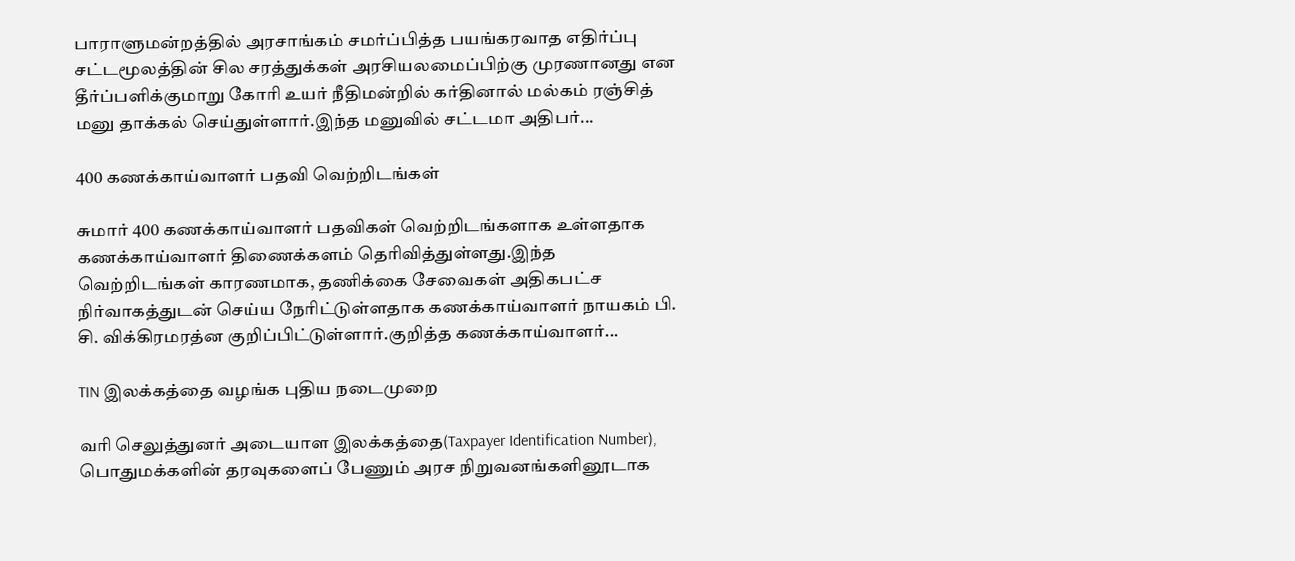பாராளுமன்றத்தில் அரசாங்கம் சமர்ப்பித்த பயங்கரவாத எதிர்ப்பு சட்டமூலத்தின் சில சரத்துக்கள் அரசியலமைப்பிற்கு முரணானது என தீர்ப்பளிக்குமாறு கோரி உயர் நீதிமன்றில் கர்தினால் மல்கம் ரஞ்சித் மனு தாக்கல் செய்துள்ளார்.இந்த மனுவில் சட்டமா அதிபர்...

400 கணக்காய்வாளர் பதவி வெற்றிடங்கள்

சுமார் 400 கணக்காய்வாளர் பதவிகள் வெற்றிடங்களாக உள்ளதாக கணக்காய்வாளர் திணைக்களம் தெரிவித்துள்ளது.இந்த வெற்றிடங்கள் காரணமாக, தணிக்கை சேவைகள் அதிகபட்ச நிர்வாகத்துடன் செய்ய நேரிட்டுள்ளதாக கணக்காய்வாளர் நாயகம் பி. சி. விக்கிரமரத்ன குறிப்பிட்டுள்ளார்.குறித்த கணக்காய்வாளர்...

TIN இலக்கத்தை வழங்க புதிய நடைமுறை

வரி செலுத்துனர் அடையாள இலக்கத்தை(Taxpayer Identification Number), பொதுமக்களின் தரவுகளைப் பேணும் அரச நிறுவனங்களினூடாக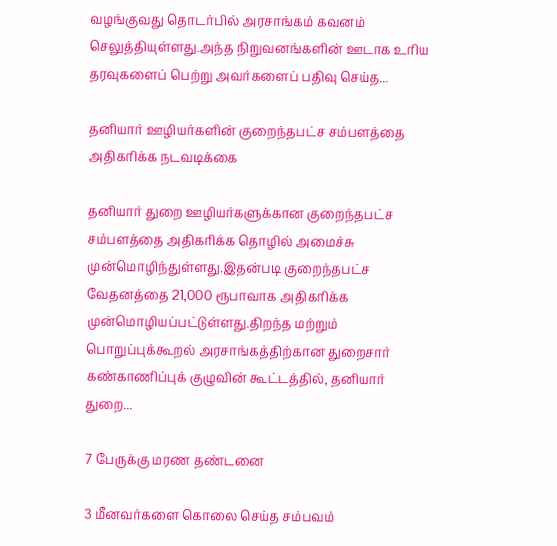வழங்குவது தொடர்பில் அரசாங்கம் கவனம் செலுத்தியுள்ளது.அந்த நிறுவனங்களின் ஊடாக உரிய தரவுகளைப் பெற்று அவர்களைப் பதிவு செய்த...

தனியார் ஊழியர்களின் குறைந்தபட்ச சம்பளத்தை அதிகரிக்க நடவடிக்கை

தனியார் துறை ஊழியர்களுக்கான குறைந்தபட்ச சம்பளத்தை அதிகரிக்க தொழில் அமைச்சு முன்மொழிந்துள்ளது.இதன்படி குறைந்தபட்ச வேதனத்தை 21,000 ரூபாவாக அதிகரிக்க முன்மொழியப்பட்டுள்ளது.திறந்த மற்றும் பொறுப்புக்கூறல் அரசாங்கத்திற்கான துறைசார் கண்காணிப்புக் குழுவின் கூட்டத்தில், தனியார் துறை...

7 பேருக்கு மரண தண்டனை

3 மீனவர்களை கொலை செய்த சம்பவம்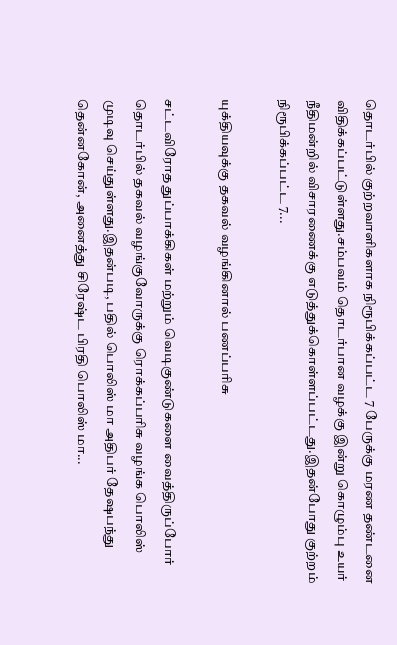தொடர்பில் குற்றவாளிகளாக நிரூபிக்கப்பட்ட 7 பேருக்கு மரண தண்டனை விதிக்கப்பட்டுள்ளது.சம்பவம் தொடர்பான வழக்கு இன்று கொழும்பு உயர் நீதிமன்றில் விசாரணைக்கு எடுத்துக்கொள்ளப்பட்டது.இதன்போது குற்றம் நிரூபிக்கப்பட்ட 7...

யுக்தியவுக்கு தகவல் வழங்கினால் பணப்பரிசு

சட்டவிரோத துப்பாக்கிகள் மற்றும் வெடிகுண்டுகளை வைத்திருப்போர் தொடர்பில் தகவல் வழங்குவோருக்கு ரொக்கப்பரிசு வழங்க பொலிஸ் முடிவு செய்துள்ளது.இதன்படி, பதில் பொலிஸ் மா அதிபர் தேஷபந்து தென்னகோன், அனைத்து சிரேஷ்ட பிரதி பொலிஸ் மா...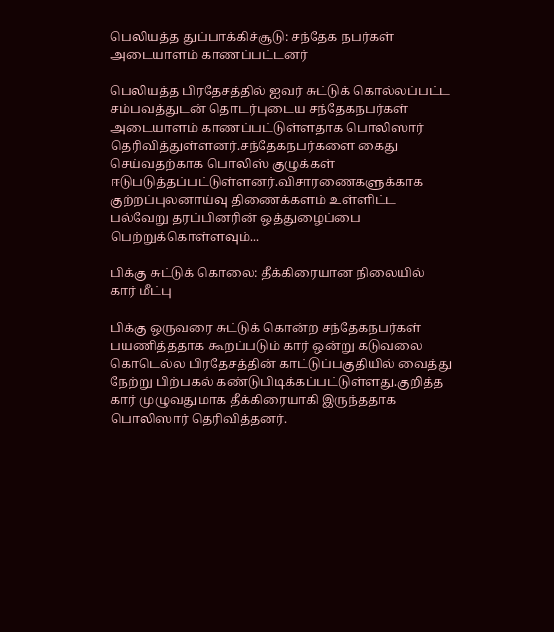பெலியத்த துப்பாக்கிச்சூடு: சந்தேக நபர்கள் அடையாளம் காணப்பட்டனர்

பெலியத்த பிரதேசத்தில் ஐவர் சுட்டுக் கொல்லப்பட்ட சம்பவத்துடன் தொடர்புடைய சந்தேகநபர்கள் அடையாளம் காணப்பட்டுள்ளதாக பொலிஸார் தெரிவித்துள்ளனர்.சந்தேகநபர்களை கைது செய்வதற்காக பொலிஸ் குழுக்கள் ஈடுபடுத்தப்பட்டுள்ளனர்.விசாரணைகளுக்காக குற்றப்புலனாய்வு திணைக்களம் உள்ளிட்ட பல்வேறு தரப்பினரின் ஒத்துழைப்பை பெற்றுக்கொள்ளவும்...

பிக்கு சுட்டுக் கொலை: தீக்கிரையான நிலையில் கார் மீட்பு

பிக்கு ஒருவரை சுட்டுக் கொன்ற சந்தேகநபர்கள் பயணித்ததாக கூறப்படும் கார் ஒன்று கடுவலை கொடெல்ல பிரதேசத்தின் காட்டுப்பகுதியில் வைத்து நேற்று பிற்பகல் கண்டுபிடிக்கப்பட்டுள்ளது.குறித்த கார் முழுவதுமாக தீக்கிரையாகி இருந்ததாக பொலிஸார் தெரிவித்தனர்.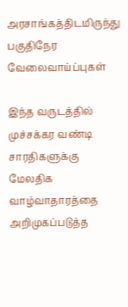அரசாங்கத்திடமிருந்து பகுதிநேர வேலைவாய்ப்புகள்

இந்த வருடத்தில் முச்சக்கர வண்டி சாரதிகளுக்கு மேலதிக வாழ்வாதாரத்தை அறிமுகப்படுத்த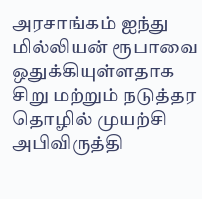அரசாங்கம் ஐந்து மில்லியன் ரூபாவை ஒதுக்கியுள்ளதாக சிறு மற்றும் நடுத்தர தொழில் முயற்சி அபிவிருத்தி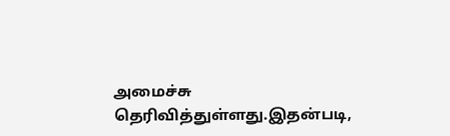அமைச்சு தெரிவித்துள்ளது.இதன்படி,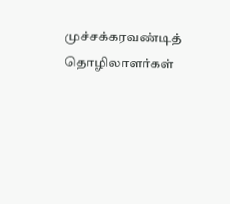முச்சக்கரவண்டித் தொழிலாளர்கள்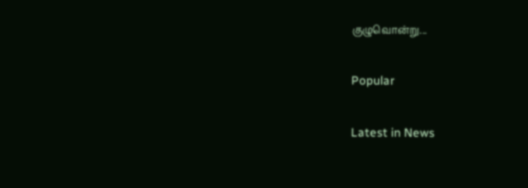குழுவொன்று...

Popular

Latest in News